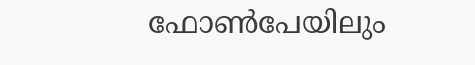ഫോണ്‍പേയിലും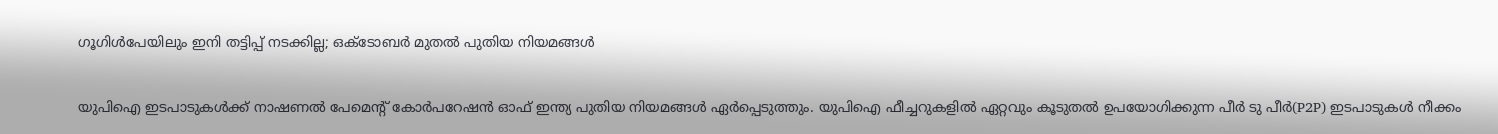ഗൂഗിള്‍പേയിലും ഇനി തട്ടിപ്പ് നടക്കില്ല; ഒക്ടോബർ മുതൽ പുതിയ നിയമങ്ങൾ

യുപിഐ ഇടപാടുകൾക്ക് നാഷണൽ പേമെൻ്റ് കോർപറേഷൻ ഓഫ് ഇന്ത്യ പുതിയ നിയമങ്ങൾ ഏർപ്പെടുത്തും. യുപിഐ ഫീച്ചറുകളിൽ ഏറ്റവും കൂടുതൽ ഉപയോഗിക്കുന്ന പീർ ടു പീർ(P2P) ഇടപാടുകൾ നീക്കം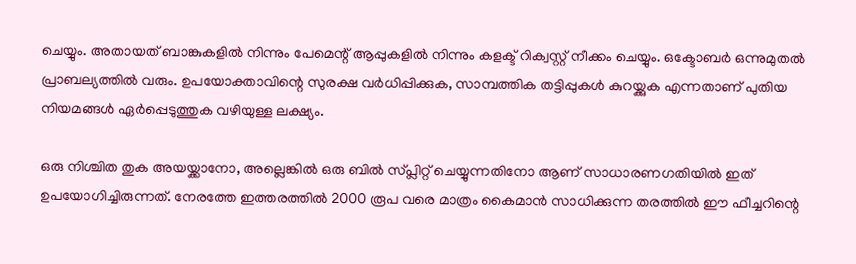ചെയ്യും. അതായത് ബാങ്കുകളിൽ നിന്നും പേമെന്റ് ആപ്പുകളിൽ നിന്നും കളക്ട് റിക്വസ്റ്റ് നീക്കം ചെയ്യും. ഒക്ടോബർ ഒന്നുമുതൽ പ്രാബല്യത്തിൽ വരും. ഉപയോക്താവിന്റെ സുരക്ഷ വർധിപ്പിക്കുക, സാമ്പത്തിക തട്ടിപ്പുകൾ കുറയ്ക്കുക എന്നതാണ് പുതിയ നിയമങ്ങൾ ഏർപ്പെടുത്തുക വഴിയുള്ള ലക്ഷ്യം.

ഒരു നിശ്ചിത തുക അയയ്ക്കാനോ, അല്ലെങ്കിൽ ഒരു ബിൽ സ്‌പ്ലിറ്റ് ചെയ്യുന്നതിനോ ആണ് സാധാരണഗതിയിൽ ഇത് ഉപയോഗിച്ചിരുന്നത്. നേരത്തേ ഇത്തരത്തിൽ 2000 രൂപ വരെ മാത്രം കൈമാൻ സാധിക്കുന്ന തരത്തിൽ ഈ ഫീച്ചറിന്റെ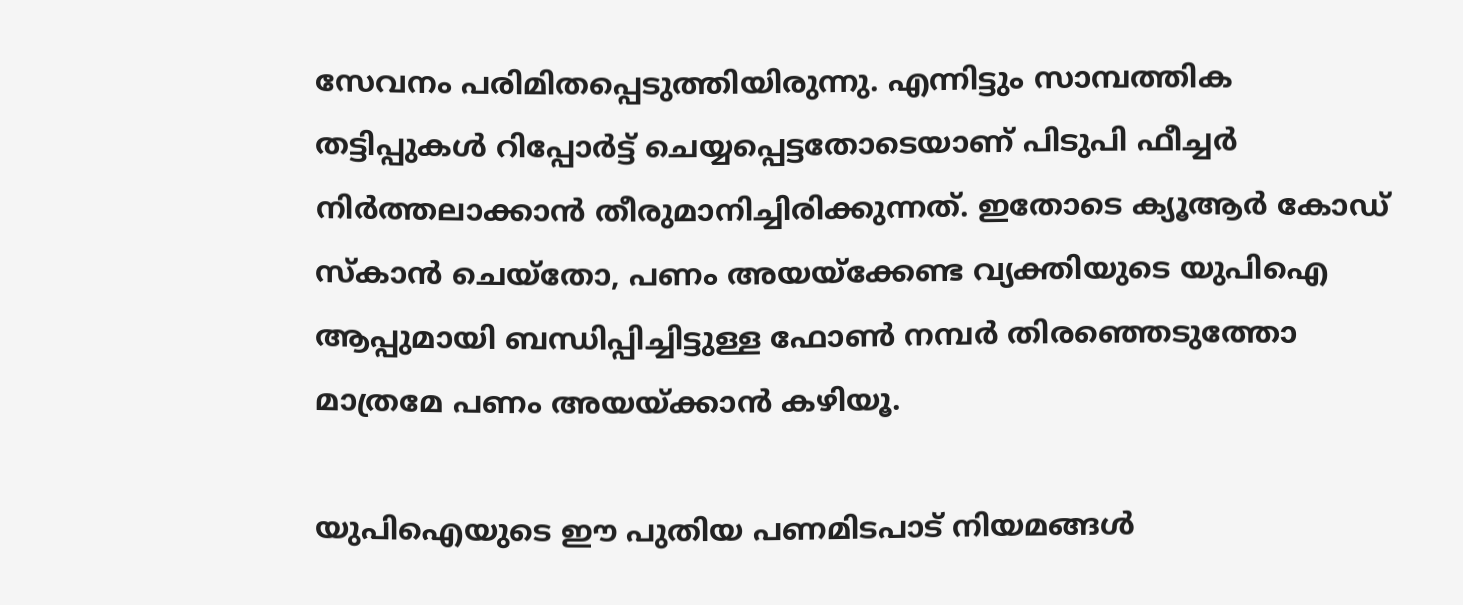സേവനം പരിമിതപ്പെടുത്തിയിരുന്നു. എന്നിട്ടും സാമ്പത്തിക തട്ടിപ്പുകൾ റിപ്പോർട്ട് ചെയ്യപ്പെട്ടതോടെയാണ് പിടുപി ഫീച്ചർ നിർത്തലാക്കാൻ തീരുമാനിച്ചിരിക്കുന്നത്. ഇതോടെ ക്യൂആർ കോഡ് സ്‌കാൻ ചെയ്തോ, പണം അയയ്ക്കേണ്ട വ്യക്തിയുടെ യുപിഐ ആപ്പുമായി ബന്ധിപ്പിച്ചിട്ടുള്ള ഫോൺ നമ്പർ തിരഞ്ഞെടുത്തോ മാത്രമേ പണം അയയ്ക്കാൻ കഴിയൂ.

യുപിഐയുടെ ഈ പുതിയ പണമിടപാട് നിയമങ്ങൾ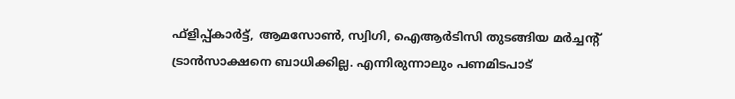ഫ്ളിപ്പ്കാർട്ട്, ആമസോൺ, സ്വിഗി, ഐആർടിസി തുടങ്ങിയ മർച്ചന്റ് ട്രാൻസാക്ഷനെ ബാധിക്കില്ല. എന്നിരുന്നാലും പണമിടപാട്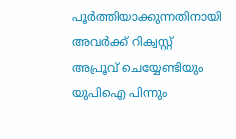പൂർത്തിയാക്കുന്നതിനായി അവർക്ക് റിക്വസ്റ്റ് അപ്രൂവ് ചെയ്യേണ്ടിയും യുപിഐ പിന്നും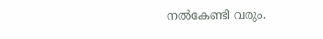നൽകേണ്ടി വരും.